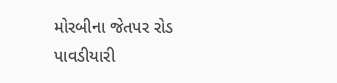મોરબીના જેતપર રોડ પાવડીયારી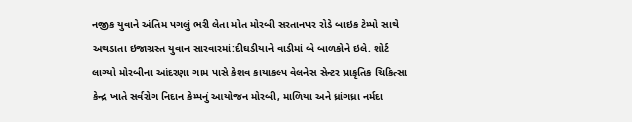નજીક યુવાને અંતિમ પગલું ભરી લેતા મોત મોરબી સરતાનપર રોડે બાઇક ટેમ્પો સાથે અથડાતા ઇજાગ્રસ્ત યુવાન સારવારમાં:દીઘડીયાને વાડીમાં બે બાળકોને ઇલે. શોર્ટ લાગ્યો મોરબીના આંદરણા ગામ પાસે કેશવ કાયાકલ્પ વેલનેસ સેન્ટર પ્રાકૃતિક ચિકિત્સા કેન્દ્ર ખાતે સર્વરોગ નિદાન કેમ્પનું આયોજન મોરબી, માળિયા અને ધ્રાંગધ્રા નર્મદા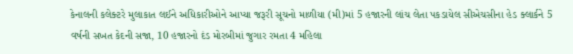કેનાલની કલેક્ટરે મુલાકાત લઈને અધિકારીઓને આપ્યા જરૂરી સૂચનો માળીયા (મી)માં 5 હજારની લાંચ લેતા પકડાયેલ સીએચસીના હેડ ક્લાર્કને 5 વર્ષની સખત કેદની સજા, 10 હજારનો દંડ મોરબીમાં જુગાર રમતા 4 મહિલા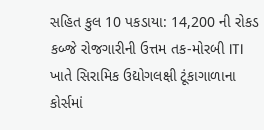સહિત કુલ 10 પકડાયા: 14,200 ની રોકડ કબ્જે રોજગારીની ઉત્તમ તક-મોરબી ITI ખાતે સિરામિક ઉદ્યોગલક્ષી ટૂંકાગાળાના કોર્સમાં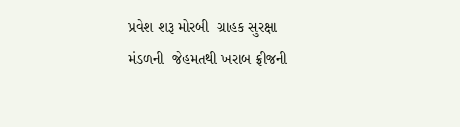પ્રવેશ શરૂ મોરબી  ગ્રાહક સુરક્ષા મંડળની  જેહમતથી ખરાબ ફ્રીજની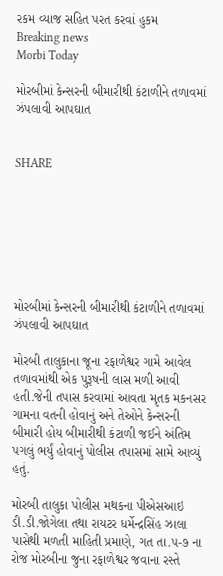રકમ વ્યાજ સહિત પરત કરવાં હુકમ
Breaking news
Morbi Today

મોરબીમાં કેન્સરની બીમારીથી કંટાળીને તળાવમાં ઝંપલાવી આપઘાત


SHARE







મોરબીમાં કેન્સરની બીમારીથી કંટાળીને તળાવમાં ઝંપલાવી આપઘાત

મોરબી તાલુકાના જૂના રફાળેશ્વર ગામે આવેલ તળાવમાંથી એક પુરૂષની લાસ મળી આવી હતી.જેની તપાસ કરવામાં આવતા મૃતક મકનસર ગામના વતની હોવાનું અને તેઓને કેન્સરની બીમારી હોય બીમારીથી કંટાળી જઈને અંતિમ પગલું ભર્યું હોવાનું પોલીસ તપાસમાં સામે આવ્યું હતું.

મોરબી તાલુકા પોલીસ મથકના પીએસઆઇ ડી.ડી.જોગેલા તથા રાયટર ધર્મેન્દ્રસિંહ ઝાલા પાસેથી મળતી માહિતી પ્રમાણે, ગત તા.૫-૭ ના રોજ મોરબીના જુના રફાળેશ્વર જવાના રસ્તે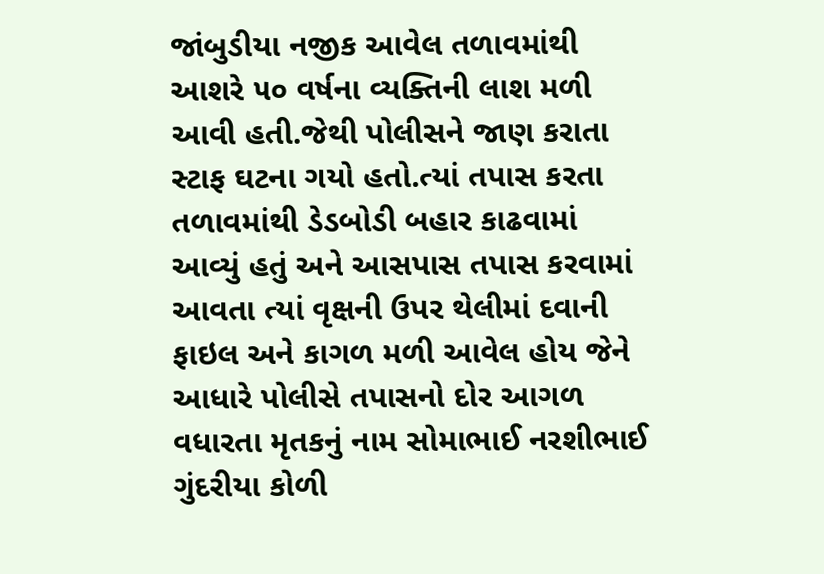જાંબુડીયા નજીક આવેલ તળાવમાંથી આશરે ૫૦ વર્ષના વ્યક્તિની લાશ મળી આવી હતી.જેથી પોલીસને જાણ કરાતા સ્ટાફ ઘટના ગયો હતો.ત્યાં તપાસ કરતા તળાવમાંથી ડેડબોડી બહાર કાઢવામાં આવ્યું હતું અને આસપાસ તપાસ કરવામાં આવતા ત્યાં વૃક્ષની ઉપર થેલીમાં દવાની ફાઇલ અને કાગળ મળી આવેલ હોય જેને આધારે પોલીસે તપાસનો દોર આગળ વધારતા મૃતકનું નામ સોમાભાઈ નરશીભાઈ ગુંદરીયા કોળી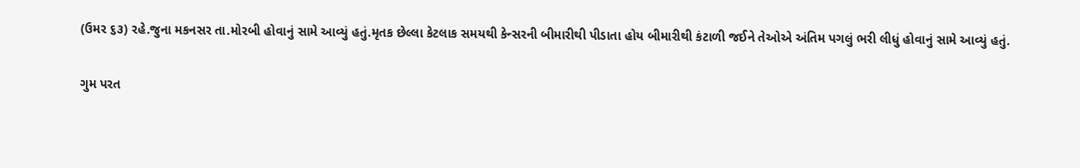(ઉમર ૬૩) રહે.જુના મકનસર તા.મોરબી હોવાનું સામે આવ્યું હતું.મૃતક છેલ્લા કેટલાક સમયથી કેન્સરની બીમારીથી પીડાતા હોય બીમારીથી કંટાળી જઈને તેઓએ અંતિમ પગલું ભરી લીધું હોવાનું સામે આવ્યું હતું.

ગુમ પરત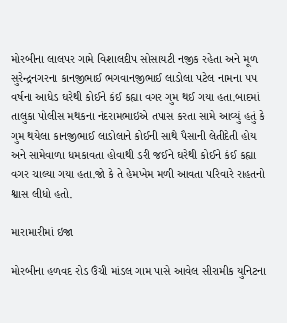મોરબીના લાલપર ગામે વિશાલદીપ સોસાયટી નજીક રહેતા અને મૂળ સુરેન્દ્રનગરના કાનજીભાઈ ભગવાનજીભાઈ લાડોલા પટેલ નામના ૫૫ વર્ષના આધેડ ઘરેથી કોઈને કંઈ કહ્યા વગર ગુમ થઈ ગયા હતા.બાદમાં તાલુકા પોલીસ મથકના નંદરામભાઇએ તપાસ કરતા સામે આવ્યું હતું કે ગુમ થયેલા કાનજીભાઈ લાડોલાને કોઈની સાથે પૈસાની લેતીદેતી હોય અને સામેવાળા ધમકાવતા હોવાથી ડરી જઈને ઘરેથી કોઈને કંઈ કહ્યા વગર ચાલ્યા ગયા હતા.જો કે તે હેમખેમ મળી આવતા પરિવારે રાહતનો શ્વાસ લીધો હતો.

મારામારીમાં ઇજા

મોરબીના હળવદ રોડ ઉંચી માંડલ ગામ પાસે આવેલ સીરામીક યુનિટના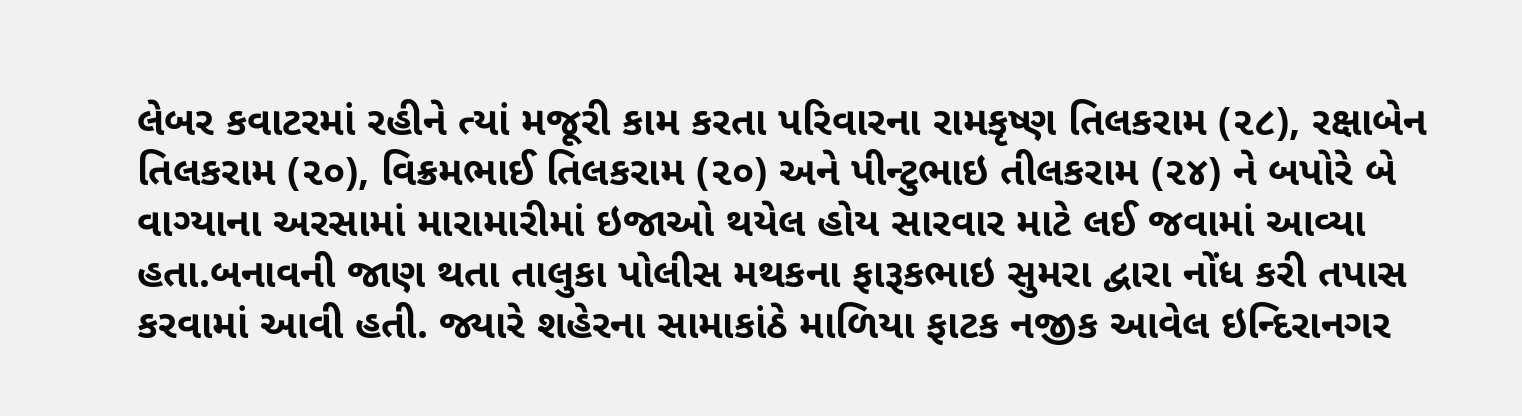લેબર કવાટરમાં રહીને ત્યાં મજૂરી કામ કરતા પરિવારના રામકૃષ્ણ તિલકરામ (૨૮), રક્ષાબેન તિલકરામ (૨૦), વિક્રમભાઈ તિલકરામ (૨૦) અને પીન્ટુભાઇ તીલકરામ (૨૪) ને બપોરે બે વાગ્યાના અરસામાં મારામારીમાં ઇજાઓ થયેલ હોય સારવાર માટે લઈ જવામાં આવ્યા હતા.બનાવની જાણ થતા તાલુકા પોલીસ મથકના ફારૂકભાઇ સુમરા દ્વારા નોંધ કરી તપાસ કરવામાં આવી હતી. જ્યારે શહેરના સામાકાંઠે માળિયા ફાટક નજીક આવેલ ઇન્દિરાનગર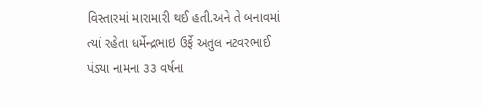વિસ્તારમાં મારામારી થઈ હતી.અને તે બનાવમાં ત્યાં રહેતા ધર્મેન્દ્રભાઇ ઉર્ફે અતુલ નટવરભાઈ પંડ્યા નામના ૩૩ વર્ષના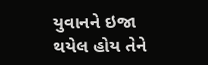યુવાનને ઇજા થયેલ હોય તેને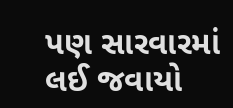પણ સારવારમાં લઈ જવાયો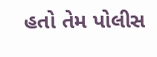હતો તેમ પોલીસ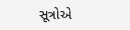સૂત્રોએ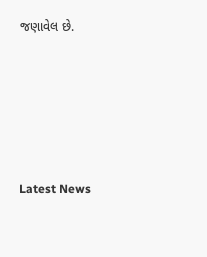જણાવેલ છે.






Latest News